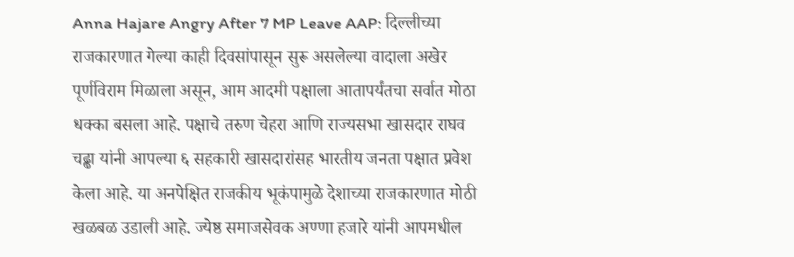Anna Hajare Angry After 7 MP Leave AAP: दिल्लीच्या राजकारणात गेल्या काही दिवसांपासून सुरू असलेल्या वादाला अखेर पूर्णविराम मिळाला असून, आम आदमी पक्षाला आतापर्यंतचा सर्वात मोठा धक्का बसला आहे. पक्षाचे तरुण चेहरा आणि राज्यसभा खासदार राघव चढ्ढा यांनी आपल्या ६ सहकारी खासदारांसह भारतीय जनता पक्षात प्रवेश केला आहे. या अनपेक्षित राजकीय भूकंपामुळे देशाच्या राजकारणात मोठी खळबळ उडाली आहे. ज्येष्ठ समाजसेवक अण्णा हजारे यांनी आपमधील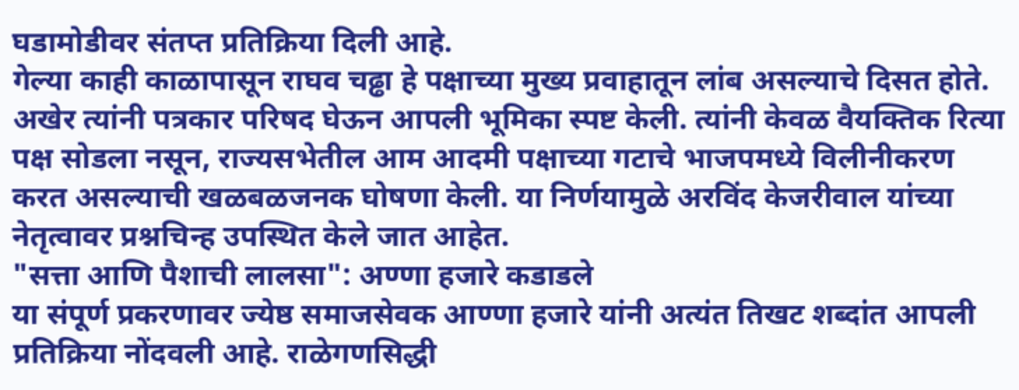घडामोडीवर संतप्त प्रतिक्रिया दिली आहे.
गेल्या काही काळापासून राघव चढ्ढा हे पक्षाच्या मुख्य प्रवाहातून लांब असल्याचे दिसत होते. अखेर त्यांनी पत्रकार परिषद घेऊन आपली भूमिका स्पष्ट केली. त्यांनी केवळ वैयक्तिक रित्या पक्ष सोडला नसून, राज्यसभेतील आम आदमी पक्षाच्या गटाचे भाजपमध्ये विलीनीकरण करत असल्याची खळबळजनक घोषणा केली. या निर्णयामुळे अरविंद केजरीवाल यांच्या नेतृत्वावर प्रश्नचिन्ह उपस्थित केले जात आहेत.
"सत्ता आणि पैशाची लालसा": अण्णा हजारे कडाडले
या संपूर्ण प्रकरणावर ज्येष्ठ समाजसेवक आण्णा हजारे यांनी अत्यंत तिखट शब्दांत आपली प्रतिक्रिया नोंदवली आहे. राळेगणसिद्धी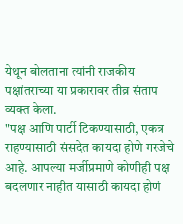येथून बोलताना त्यांनी राजकीय पक्षांतराच्या या प्रकारावर तीव्र संताप व्यक्त केला.
"पक्ष आणि पार्टी टिकण्यासाठी, एकत्र राहण्यासाठी संसदेत कायदा होणे गरजेचे आहे. आपल्या मर्जीप्रमाणे कोणीही पक्ष बदलणार नाहीत यासाठी कायदा होणं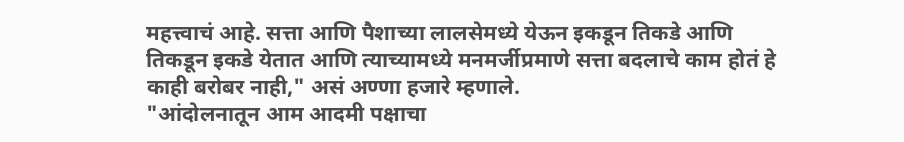महत्त्वाचं आहे. सत्ता आणि पैशाच्या लालसेमध्ये येऊन इकडून तिकडे आणि तिकडून इकडे येतात आणि त्याच्यामध्ये मनमर्जीप्रमाणे सत्ता बदलाचे काम होतं हे काही बरोबर नाही," असं अण्णा हजारे म्हणाले.
"आंदोलनातून आम आदमी पक्षाचा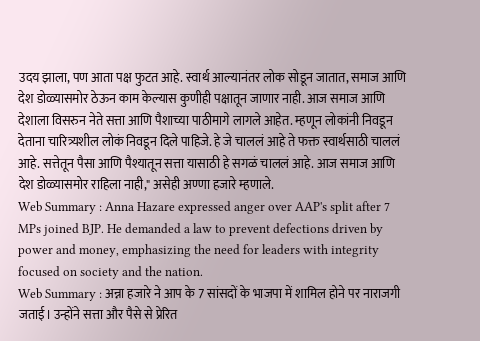उदय झाला, पण आता पक्ष फुटत आहे. स्वार्थ आल्यानंतर लोक सोडून जातात, समाज आणि देश डोळ्यासमोर ठेऊन काम केल्यास कुणीही पक्षातून जाणार नाही. आज समाज आणि देशाला विसरुन नेते सत्ता आणि पैशाच्या पाठीमागे लागले आहेत. म्हणून लोकांनी निवडून देताना चारित्र्यशील लोकं निवडून दिले पाहिजे. हे जे चाललं आहे ते फक्त स्वार्थसाठी चाललं आहे. सत्तेतून पैसा आणि पैश्यातून सत्ता यासाठी हे सगळं चाललं आहे. आज समाज आणि देश डोळ्यासमोर राहिला नाही," असेही अण्णा हजारे म्हणाले.
Web Summary : Anna Hazare expressed anger over AAP's split after 7 MPs joined BJP. He demanded a law to prevent defections driven by power and money, emphasizing the need for leaders with integrity focused on society and the nation.
Web Summary : अन्ना हजारे ने आप के 7 सांसदों के भाजपा में शामिल होने पर नाराजगी जताई। उन्होंने सत्ता और पैसे से प्रेरित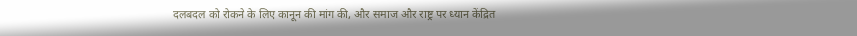दलबदल को रोकने के लिए कानून की मांग की, और समाज और राष्ट्र पर ध्यान केंद्रित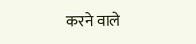करने वाले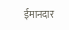ईमानदार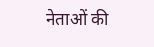नेताओं की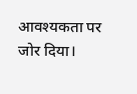आवश्यकता पर जोर दिया।